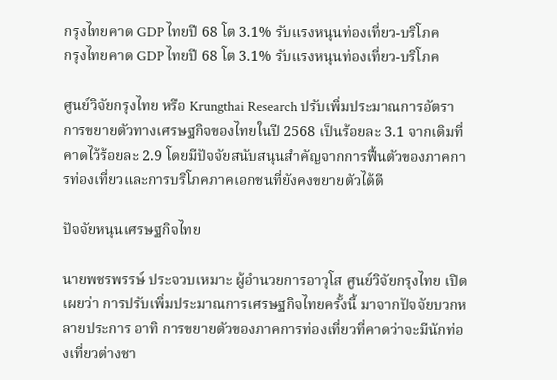กรุงไทยคาด GDP ไทยปี 68 โต 3.1% รับแรงหนุนท่องเที่ยว-บริโภค
กรุงไทยคาด GDP ไทยปี 68 โต 3.1% รับแรงหนุนท่องเที่ยว-บริโภค

ศูนย์วิจัยกรุงไทย หรือ Krungthai Research ปรับเพิ่มประมาณการอัตราการขยายตัวทางเศรษฐกิจของไทยในปี 2568 เป็นร้อยละ 3.1 จากเดิมที่คาดไว้ร้อยละ 2.9 โดยมีปัจจัยสนับสนุนสำคัญจากการฟื้นตัวของภาคการท่องเที่ยวและการบริโภคภาคเอกชนที่ยังคงขยายตัวได้ดี

ปัจจัยหนุนเศรษฐกิจไทย

นายพชรพรรษ์ ประจวบเหมาะ ผู้อำนวยการอาวุโส ศูนย์วิจัยกรุงไทย เปิดเผยว่า การปรับเพิ่มประมาณการเศรษฐกิจไทยครั้งนี้ มาจากปัจจัยบวกหลายประการ อาทิ การขยายตัวของภาคการท่องเที่ยวที่คาดว่าจะมีนักท่องเที่ยวต่างชา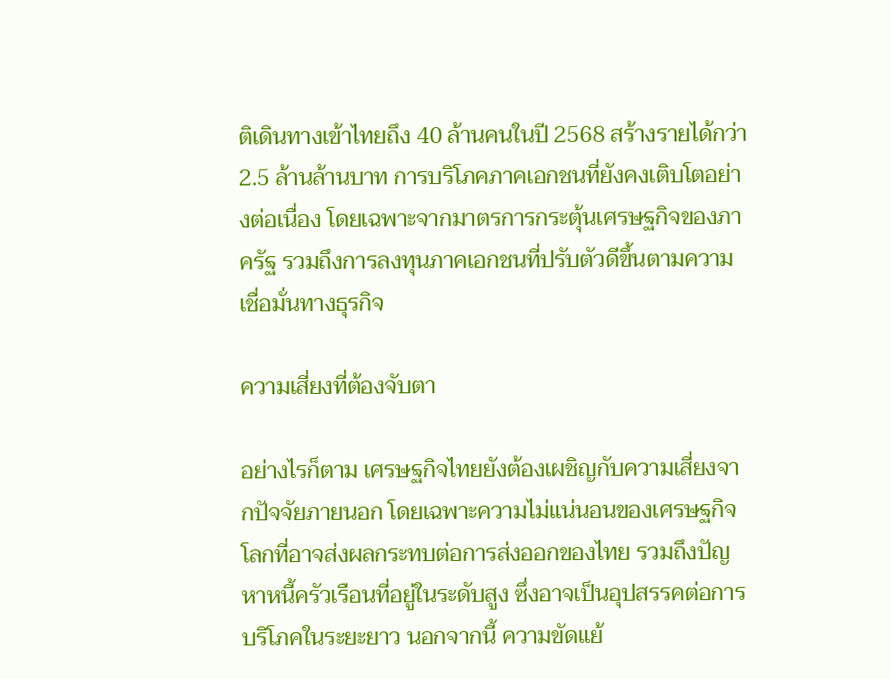ติเดินทางเข้าไทยถึง 40 ล้านคนในปี 2568 สร้างรายได้กว่า 2.5 ล้านล้านบาท การบริโภคภาคเอกชนที่ยังคงเติบโตอย่างต่อเนื่อง โดยเฉพาะจากมาตรการกระตุ้นเศรษฐกิจของภาครัฐ รวมถึงการลงทุนภาคเอกชนที่ปรับตัวดีขึ้นตามความเชื่อมั่นทางธุรกิจ

ความเสี่ยงที่ต้องจับตา

อย่างไรก็ตาม เศรษฐกิจไทยยังต้องเผชิญกับความเสี่ยงจากปัจจัยภายนอก โดยเฉพาะความไม่แน่นอนของเศรษฐกิจโลกที่อาจส่งผลกระทบต่อการส่งออกของไทย รวมถึงปัญหาหนี้ครัวเรือนที่อยู่ในระดับสูง ซึ่งอาจเป็นอุปสรรคต่อการบริโภคในระยะยาว นอกจากนี้ ความขัดแย้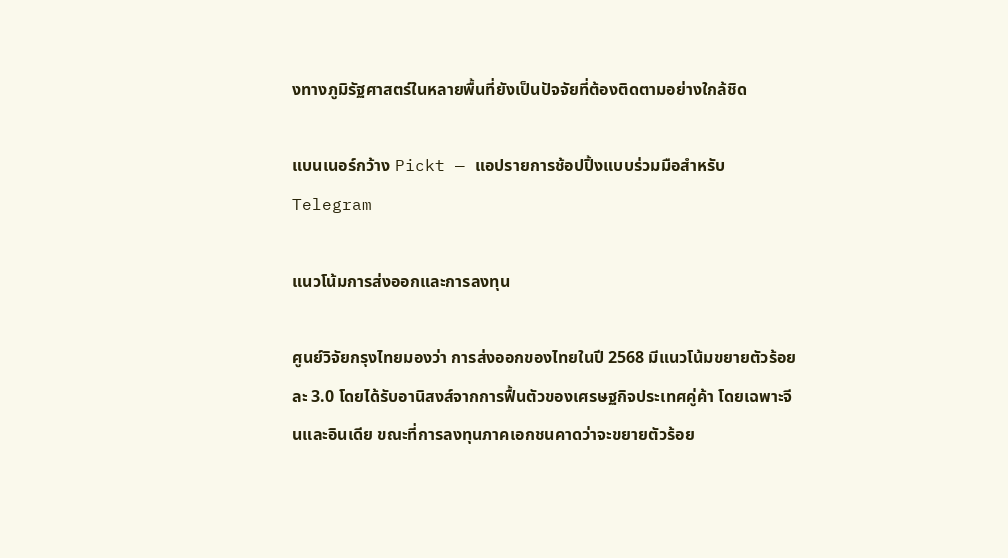งทางภูมิรัฐศาสตร์ในหลายพื้นที่ยังเป็นปัจจัยที่ต้องติดตามอย่างใกล้ชิด

แบนเนอร์กว้าง Pickt — แอปรายการช้อปปิ้งแบบร่วมมือสำหรับ Telegram

แนวโน้มการส่งออกและการลงทุน

ศูนย์วิจัยกรุงไทยมองว่า การส่งออกของไทยในปี 2568 มีแนวโน้มขยายตัวร้อยละ 3.0 โดยได้รับอานิสงส์จากการฟื้นตัวของเศรษฐกิจประเทศคู่ค้า โดยเฉพาะจีนและอินเดีย ขณะที่การลงทุนภาคเอกชนคาดว่าจะขยายตัวร้อย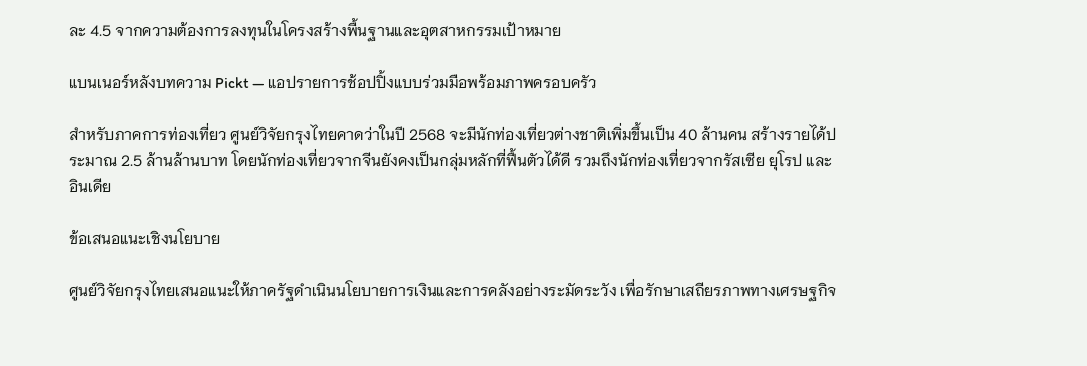ละ 4.5 จากความต้องการลงทุนในโครงสร้างพื้นฐานและอุตสาหกรรมเป้าหมาย

แบนเนอร์หลังบทความ Pickt — แอปรายการช้อปปิ้งแบบร่วมมือพร้อมภาพครอบครัว

สำหรับภาคการท่องเที่ยว ศูนย์วิจัยกรุงไทยคาดว่าในปี 2568 จะมีนักท่องเที่ยวต่างชาติเพิ่มขึ้นเป็น 40 ล้านคน สร้างรายได้ประมาณ 2.5 ล้านล้านบาท โดยนักท่องเที่ยวจากจีนยังคงเป็นกลุ่มหลักที่ฟื้นตัวได้ดี รวมถึงนักท่องเที่ยวจากรัสเซีย ยุโรป และอินเดีย

ข้อเสนอแนะเชิงนโยบาย

ศูนย์วิจัยกรุงไทยเสนอแนะให้ภาครัฐดำเนินนโยบายการเงินและการคลังอย่างระมัดระวัง เพื่อรักษาเสถียรภาพทางเศรษฐกิจ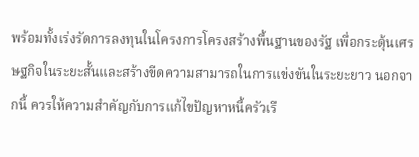พร้อมทั้งเร่งรัดการลงทุนในโครงการโครงสร้างพื้นฐานของรัฐ เพื่อกระตุ้นเศรษฐกิจในระยะสั้นและสร้างขีดความสามารถในการแข่งขันในระยะยาว นอกจากนี้ ควรให้ความสำคัญกับการแก้ไขปัญหาหนี้ครัวเรื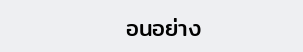อนอย่าง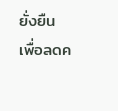ยั่งยืน เพื่อลดค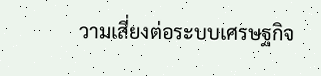วามเสี่ยงต่อระบบเศรษฐกิจ